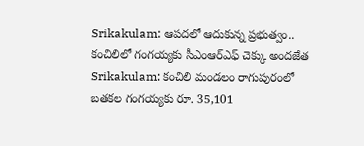Srikakulam: ఆపదలో ఆదుకున్న ప్రభుత్వం.. కంచిలిలో గంగయ్యకు సీఎంఆర్ఎఫ్ చెక్కు అందజేత
Srikakulam: కంచిలి మండలం రాగుపురంలో బతకల గంగయ్యకు రూ. 35,101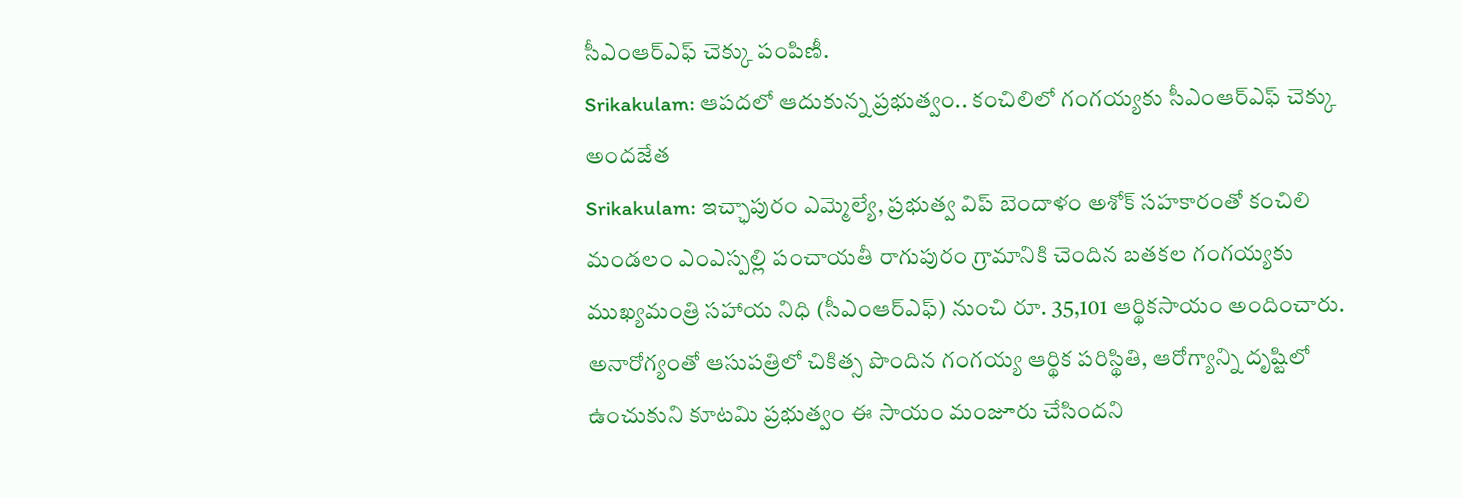సీఎంఆర్ఎఫ్ చెక్కు పంపిణీ.
Srikakulam: ఆపదలో ఆదుకున్న ప్రభుత్వం.. కంచిలిలో గంగయ్యకు సీఎంఆర్ఎఫ్ చెక్కు అందజేత
Srikakulam: ఇచ్ఛాపురం ఎమ్మెల్యే, ప్రభుత్వ విప్ బెందాళం అశోక్ సహకారంతో కంచిలి మండలం ఎంఎస్పల్లి పంచాయతీ రాగుపురం గ్రామానికి చెందిన బతకల గంగయ్యకు ముఖ్యమంత్రి సహాయ నిధి (సీఎంఆర్ఎఫ్) నుంచి రూ. 35,101 ఆర్థికసాయం అందించారు. అనారోగ్యంతో ఆసుపత్రిలో చికిత్స పొందిన గంగయ్య ఆర్థిక పరిస్థితి, ఆరోగ్యాన్ని దృష్టిలో ఉంచుకుని కూటమి ప్రభుత్వం ఈ సాయం మంజూరు చేసిందని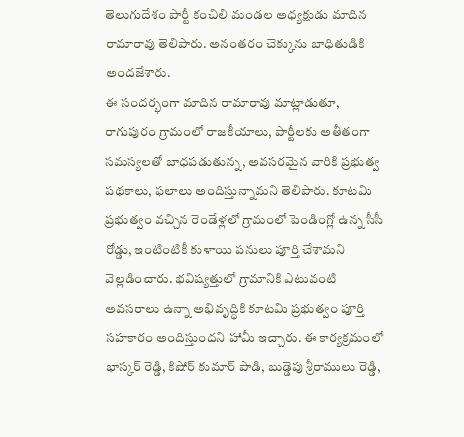తెలుగుదేశం పార్టీ కంచిలి మండల అధ్యక్షుడు మాదిన రామారావు తెలిపారు. అనంతరం చెక్కును బాధితుడికి అందజేశారు.
ఈ సందర్భంగా మాదిన రామారావు మాట్లాడుతూ, రాగుపురం గ్రామంలో రాజకీయాలు, పార్టీలకు అతీతంగా సమస్యలతో బాధపడుతున్న, అవసరమైన వారికి ప్రభుత్వ పథకాలు, ఫలాలు అందిస్తున్నామని తెలిపారు. కూటమి ప్రభుత్వం వచ్చిన రెండేళ్లలో గ్రామంలో పెండింగ్లో ఉన్న సీసీ రోడ్డు, ఇంటింటికీ కుళాయి పనులు పూర్తి చేశామని వెల్లడించారు. భవిష్యత్తులో గ్రామానికి ఎటువంటి అవసరాలు ఉన్నా అభివృద్ధికి కూటమి ప్రభుత్వం పూర్తి సహకారం అందిస్తుందని హామీ ఇచ్చారు. ఈ కార్యక్రమంలో భాస్కర్ రెడ్డి, కిషోర్ కుమార్ పాడి, బుడ్డెపు శ్రీరాములు రెడ్డి,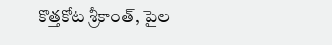కొత్తకోట శ్రీకాంత్, పైల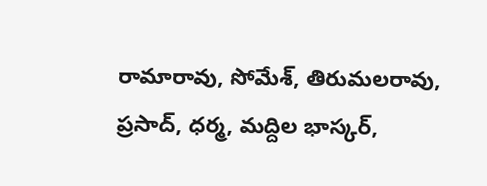రామారావు, సోమేశ్, తిరుమలరావు, ప్రసాద్, ధర్మ, మద్దిల భాస్కర్,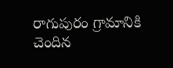రాగుపురం గ్రామానికి చెందిన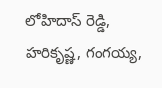లోహిదాస్ రెడ్డి, హరికృష్ణ, గంగయ్య,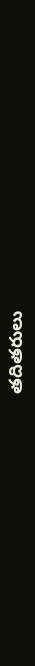తదితరులు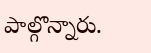పాల్గొన్నారు.